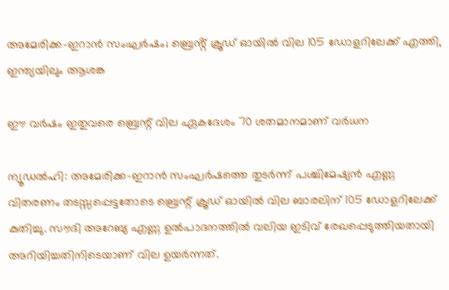അമേരിക്ക-ഇറാൻ സംഘർഷം; ബ്രെൻ്റ് ക്രൂഡ് ഓയിൽ വില 105 ഡോളറിലേക്ക് എത്തി, ഇന്ത്യയിലും ആശങ്ക

ഈ വര്‍ഷം ഇതുവരെ ബ്രെന്റ് വില ഏകദേശം 70 ശതമാനമാണ് വര്‍ധന

ന്യൂഡല്‍ഹി: അമേരിക്ക-ഇറാന്‍ സംഘര്‍ഷത്തെ തുടര്‍ന്ന് പശ്ചിമേഷ്യന്‍ എണ്ണ വിതരണം തടസ്സപ്പെട്ടതോടെ ബ്രെന്റ് ക്രൂഡ് ഓയില്‍ വില ബാരലിന് 105 ഡോളറിലേക്ക് കുതിച്ചു. സൗദി അറേബ്യ എണ്ണ ഉല്‍പാദനത്തില്‍ വലിയ ഇടിവ് രേഖപ്പെടുത്തിയതായി അറിയിച്ചതിനിടെയാണ് വില ഉയര്‍ന്നത്.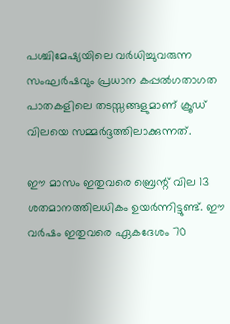പശ്ചിമേഷ്യയിലെ വര്‍ധിച്ചുവരുന്ന സംഘര്‍ഷവും പ്രധാന കപ്പല്‍ഗതാഗത പാതകളിലെ തടസ്സങ്ങളുമാണ് ക്രൂഡ് വിലയെ സമ്മര്‍ദ്ദത്തിലാക്കുന്നത്.

ഈ മാസം ഇതുവരെ ബ്രെന്റ് വില 13 ശതമാനത്തിലധികം ഉയര്‍ന്നിട്ടുണ്ട്. ഈ വര്‍ഷം ഇതുവരെ ഏകദേശം 70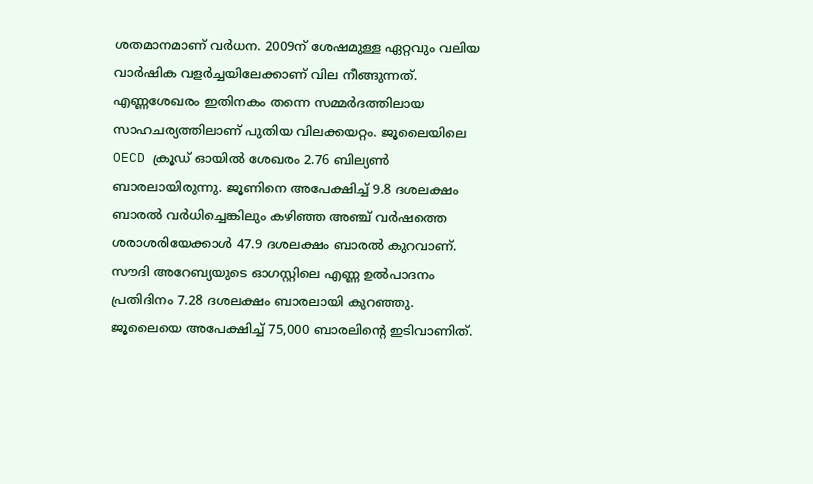ശതമാനമാണ് വര്‍ധന. 2009ന് ശേഷമുള്ള ഏറ്റവും വലിയ വാര്‍ഷിക വളര്‍ച്ചയിലേക്കാണ് വില നീങ്ങുന്നത്. എണ്ണശേഖരം ഇതിനകം തന്നെ സമ്മര്‍ദത്തിലായ സാഹചര്യത്തിലാണ് പുതിയ വിലക്കയറ്റം. ജൂലൈയിലെ OECD ക്രൂഡ് ഓയില്‍ ശേഖരം 2.76 ബില്യണ്‍ ബാരലായിരുന്നു. ജൂണിനെ അപേക്ഷിച്ച് 9.8 ദശലക്ഷം ബാരല്‍ വര്‍ധിച്ചെങ്കിലും കഴിഞ്ഞ അഞ്ച് വര്‍ഷത്തെ ശരാശരിയേക്കാള്‍ 47.9 ദശലക്ഷം ബാരല്‍ കുറവാണ്. സൗദി അറേബ്യയുടെ ഓഗസ്റ്റിലെ എണ്ണ ഉല്‍പാദനം പ്രതിദിനം 7.28 ദശലക്ഷം ബാരലായി കുറഞ്ഞു. ജൂലൈയെ അപേക്ഷിച്ച് 75,000 ബാരലിന്റെ ഇടിവാണിത്.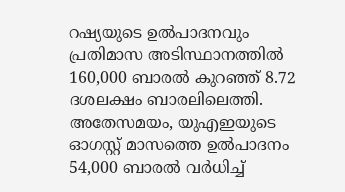റഷ്യയുടെ ഉല്‍പാദനവും പ്രതിമാസ അടിസ്ഥാനത്തില്‍ 160,000 ബാരല്‍ കുറഞ്ഞ് 8.72 ദശലക്ഷം ബാരലിലെത്തി. അതേസമയം, യുഎഇയുടെ ഓഗസ്റ്റ് മാസത്തെ ഉല്‍പാദനം 54,000 ബാരല്‍ വര്‍ധിച്ച്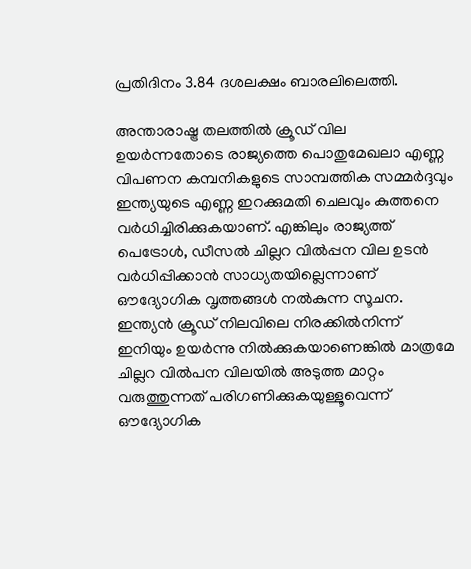പ്രതിദിനം 3.84 ദശലക്ഷം ബാരലിലെത്തി.

അന്താരാഷ്ട്ര തലത്തില്‍ ക്രൂഡ് വില ഉയര്‍ന്നതോടെ രാജ്യത്തെ പൊതുമേഖലാ എണ്ണ വിപണന കമ്പനികളുടെ സാമ്പത്തിക സമ്മര്‍ദ്ദവും ഇന്ത്യയുടെ എണ്ണ ഇറക്കുമതി ചെലവും കുത്തനെ വര്‍ധിച്ചിരിക്കുകയാണ്. എങ്കിലും രാജ്യത്ത് പെട്രോള്‍, ഡീസല്‍ ചില്ലറ വില്‍പ്പന വില ഉടന്‍ വര്‍ധിപ്പിക്കാന്‍ സാധ്യതയില്ലെന്നാണ് ഔദ്യോഗിക വൃത്തങ്ങള്‍ നല്‍കുന്ന സൂചന. ഇന്ത്യന്‍ ക്രൂഡ് നിലവിലെ നിരക്കില്‍നിന്ന് ഇനിയും ഉയര്‍ന്നു നില്‍ക്കുകയാണെങ്കില്‍ മാത്രമേ ചില്ലറ വില്‍പന വിലയില്‍ അടുത്ത മാറ്റം വരുത്തുന്നത് പരിഗണിക്കുകയുള്ളൂവെന്ന് ഔദ്യോഗിക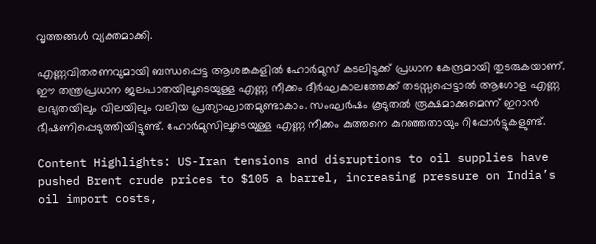വൃത്തങ്ങള്‍ വ്യക്തമാക്കി.

എണ്ണവിതരണവുമായി ബന്ധപ്പെട്ട ആശങ്കകളില്‍ ഹോര്‍മുസ് കടലിടുക്ക് പ്രധാന കേന്ദ്രമായി തുടരുകയാണ്. ഈ തന്ത്രപ്രധാന ജലപാതയിലൂടെയുള്ള എണ്ണ നീക്കം ദീര്‍ഘകാലത്തേക്ക് തടസ്സപ്പെട്ടാല്‍ ആഗോള എണ്ണ ലഭ്യതയിലും വിലയിലും വലിയ പ്രത്യാഘാതമുണ്ടാകാം. സംഘര്‍ഷം കൂടുതല്‍ രൂക്ഷമാക്കുമെന്ന് ഇറാന്‍ ഭീഷണിപ്പെടുത്തിയിട്ടുണ്ട്. ഹോര്‍മുസിലൂടെയുള്ള എണ്ണ നീക്കം കുത്തനെ കുറഞ്ഞതായും റിപ്പോര്‍ട്ടുകളുണ്ട്.

Content Highlights: US-Iran tensions and disruptions to oil supplies have pushed Brent crude prices to $105 a barrel, increasing pressure on India’s oil import costs,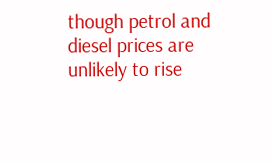though petrol and diesel prices are unlikely to rise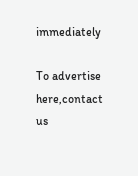immediately

To advertise here,contact us